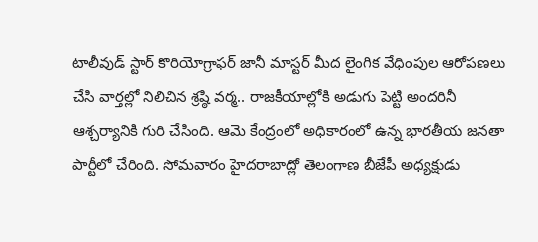టాలీవుడ్ స్టార్ కొరియోగ్రాఫర్ జానీ మాస్టర్ మీద లైంగిక వేధింపుల ఆరోపణలు చేసి వార్తల్లో నిలిచిన శ్రష్ఠి వర్మ.. రాజకీయాల్లోకి అడుగు పెట్టి అందరినీ ఆశ్చర్యానికి గురి చేసింది. ఆమె కేంద్రంలో అధికారంలో ఉన్న భారతీయ జనతా పార్టీలో చేరింది. సోమవారం హైదరాబాద్లో తెలంగాణ బీజేపీ అధ్యక్షుడు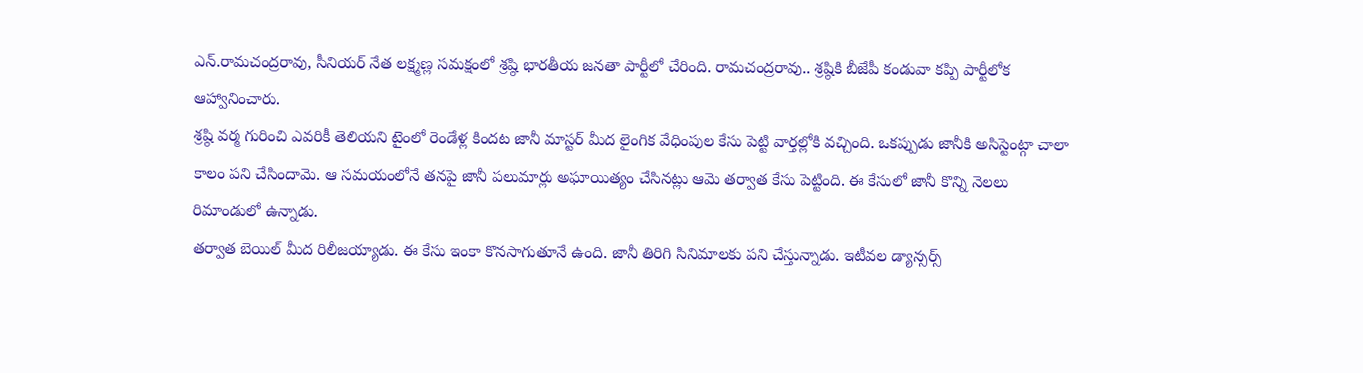ఎన్.రామచంద్రరావు, సీనియర్ నేత లక్ష్మణ్ల సమక్షంలో శ్రష్ఠి భారతీయ జనతా పార్టీలో చేరింది. రామచంద్రరావు.. శ్రష్ఠికి బీజేపీ కండువా కప్పి పార్టీలోక ఆహ్వానించారు.
శ్రష్ఠి వర్మ గురించి ఎవరికీ తెలియని టైంలో రెండేళ్ల కిందట జానీ మాస్టర్ మీద లైంగిక వేధింపుల కేసు పెట్టి వార్తల్లోకి వచ్చింది. ఒకప్పుడు జానీకి అసిస్టెంట్గా చాలా కాలం పని చేసిందామె. ఆ సమయంలోనే తనపై జానీ పలుమార్లు అఘాయిత్యం చేసినట్లు ఆమె తర్వాత కేసు పెట్టింది. ఈ కేసులో జానీ కొన్ని నెలలు రిమాండులో ఉన్నాడు.
తర్వాత బెయిల్ మీద రిలీజయ్యాడు. ఈ కేసు ఇంకా కొనసాగుతూనే ఉంది. జానీ తిరిగి సినిమాలకు పని చేస్తున్నాడు. ఇటీవల డ్యాన్సర్స్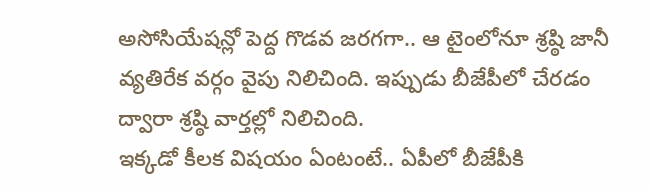అసోసియేషన్లో పెద్ద గొడవ జరగగా.. ఆ టైంలోనూ శ్రష్ఠి జానీ వ్యతిరేక వర్గం వైపు నిలిచింది. ఇప్పుడు బీజేపీలో చేరడం ద్వారా శ్రష్ఠి వార్తల్లో నిలిచింది.
ఇక్కడో కీలక విషయం ఏంటంటే.. ఏపీలో బీజేపీకి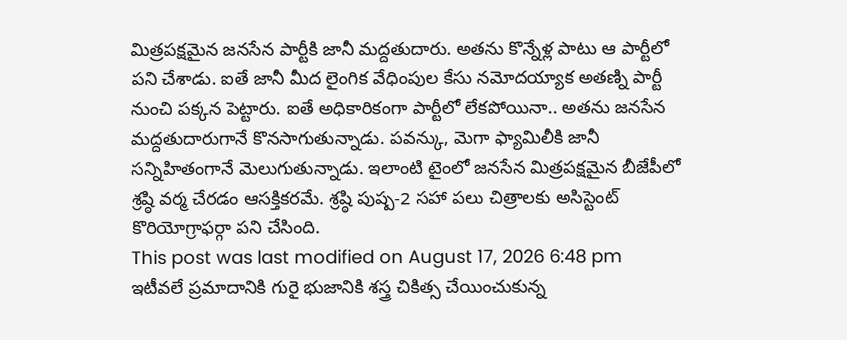మిత్రపక్షమైన జనసేన పార్టీకి జానీ మద్దతుదారు. అతను కొన్నేళ్ల పాటు ఆ పార్టీలో పని చేశాడు. ఐతే జానీ మీద లైంగిక వేధింపుల కేసు నమోదయ్యాక అతణ్ని పార్టీ నుంచి పక్కన పెట్టారు. ఐతే అధికారికంగా పార్టీలో లేకపోయినా.. అతను జనసేన మద్దతుదారుగానే కొనసాగుతున్నాడు. పవన్కు, మెగా ఫ్యామిలీకి జానీ సన్నిహితంగానే మెలుగుతున్నాడు. ఇలాంటి టైంలో జనసేన మిత్రపక్షమైన బీజేపీలో శ్రష్ఠి వర్మ చేరడం ఆసక్తికరమే. శ్రష్ఠి పుష్ప-2 సహా పలు చిత్రాలకు అసిస్టెంట్ కొరియోగ్రాఫర్గా పని చేసింది.
This post was last modified on August 17, 2026 6:48 pm
ఇటీవలే ప్రమాదానికి గురై భుజానికి శస్త్ర చికిత్స చేయించుకున్న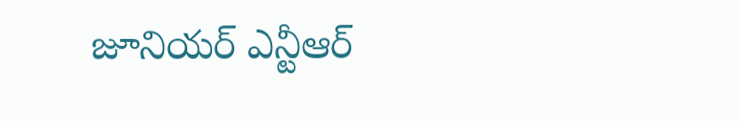జూనియర్ ఎన్టీఆర్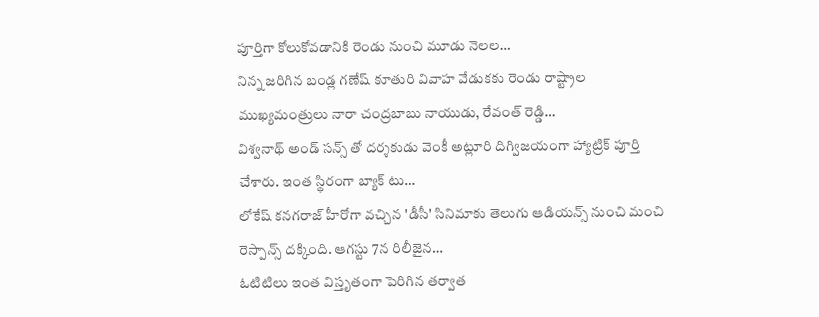పూర్తిగా కోలుకోవడానికి రెండు నుంచి మూడు నెలల…
నిన్న జరిగిన బండ్ల గణేష్ కూతురి వివాహ వేడుకకు రెండు రాష్ట్రాల ముఖ్యమంత్రులు నారా చంద్రబాబు నాయుడు, రేవంత్ రెడ్డి…
విశ్వనాథ్ అండ్ సన్స్ తో దర్శకుడు వెంకీ అట్లూరి దిగ్విజయంగా హ్యాట్రిక్ పూర్తి చేశారు. ఇంత స్థిరంగా బ్యాక్ టు…
లోకేష్ కనగరాజ్ హీరోగా వచ్చిన 'డీసీ' సినిమాకు తెలుగు ఆడియన్స్ నుంచి మంచి రెస్పాన్స్ దక్కింది. ఆగస్టు 7న రిలీజైన…
ఓటిటిలు ఇంత విస్తృతంగా పెరిగిన తర్వాత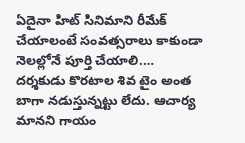ఏదైనా హిట్ సినిమాని రీమేక్ చేయాలంటే సంవత్సరాలు కాకుండా నెలల్లోనే పూర్తి చేయాలి.…
దర్శకుడు కొరటాల శివ టైం అంత బాగా నడుస్తున్నట్టు లేదు. ఆచార్య మానని గాయం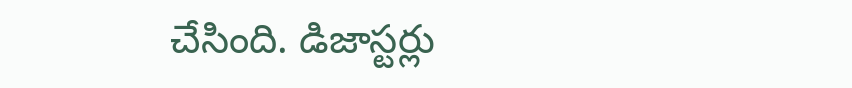చేసింది. డిజాస్టర్లు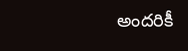అందరికీ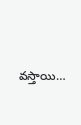వస్తాయి…